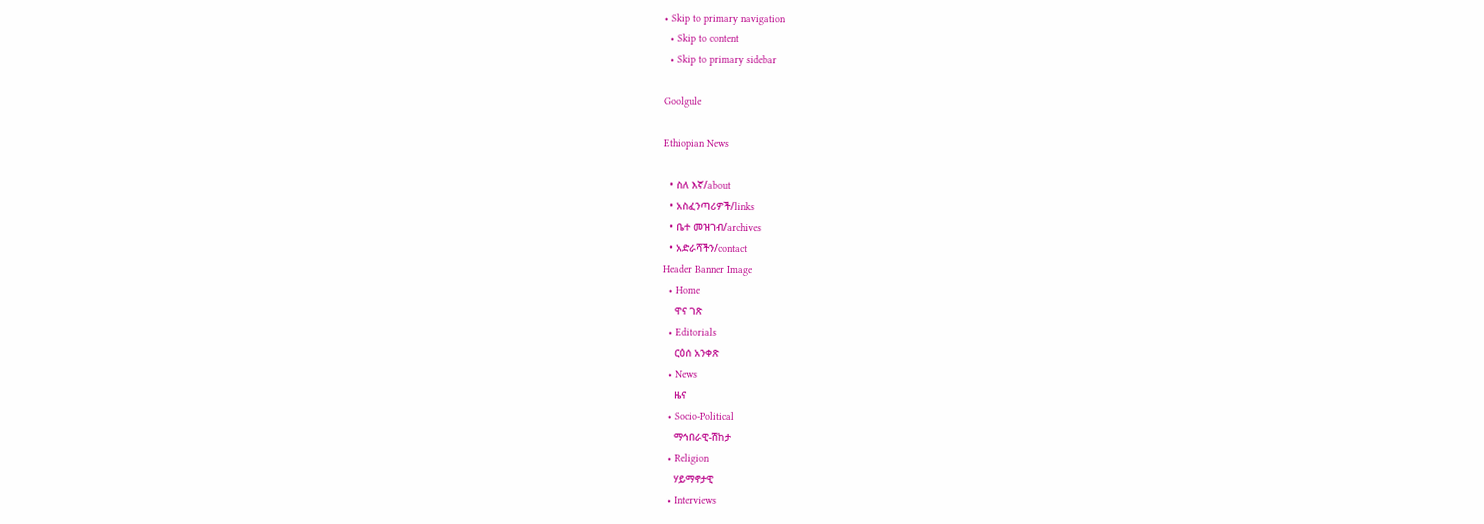• Skip to primary navigation
  • Skip to content
  • Skip to primary sidebar

Goolgule

Ethiopian News

  • ስለ እኛ/about
  • አስፈንጣሪዎች/links
  • ቤተ መዝገብ/archives
  • አድራሻችን/contact
Header Banner Image
  • Home
    ዋና ገጽ
  • Editorials
    ርዕሰ አንቀጽ
  • News
    ዜና
  • Socio-Political
    ማኅበራዊ-ሽከታ
  • Religion
    ሃይማኖታዊ
  • Interviews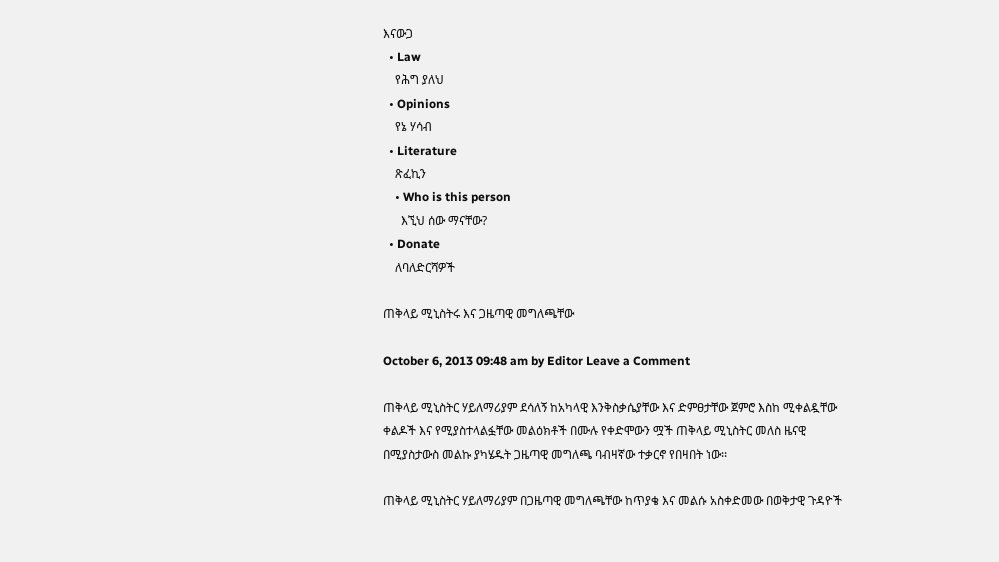እናውጋ
  • Law
    የሕግ ያለህ
  • Opinions
    የኔ ሃሳብ
  • Literature
    ጽፈኪን
    • Who is this person
      እኚህ ሰው ማናቸው?
  • Donate
    ለባለድርሻዎች

ጠቅላይ ሚኒስትሩ እና ጋዜጣዊ መግለጫቸው

October 6, 2013 09:48 am by Editor Leave a Comment

ጠቅላይ ሚኒስትር ሃይለማሪያም ደሳለኝ ከአካላዊ እንቅስቃሴያቸው እና ድምፀታቸው ጀምሮ እስከ ሚቀልዷቸው ቀልዶች እና የሚያስተላልፏቸው መልዕክቶች በሙሉ የቀድሞውን ሟች ጠቅላይ ሚኒስትር መለስ ዜናዊ በሚያስታውስ መልኩ ያካሄዱት ጋዜጣዊ መግለጫ ባብዛኛው ተቃርኖ የበዛበት ነው፡፡

ጠቅላይ ሚኒስትር ሃይለማሪያም በጋዜጣዊ መግለጫቸው ከጥያቄ እና መልሱ አስቀድመው በወቅታዊ ጉዳዮች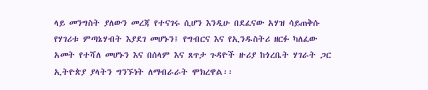ላይ መንግስት ያለውን መረጃ የተናገሩ ሲሆን እንዲሁ በደፈናው አሃዝ ሳይጠቅሱ የሃገሪቱ ምጣኔሃብት እያደገ መሆኑን፤ የግብርና እና የኢንዱስትሪ ዘርፉ ካለፈው አመት የተሻለ መሆኑን እና በሰላም እና ጸጥታ ጉዳዮች ዙሪያ ከጎረቤት ሃገራት ጋር ኢትዮጵያ ያላትን ግንኙነት ለማብራራት ሞክረዋል፡፡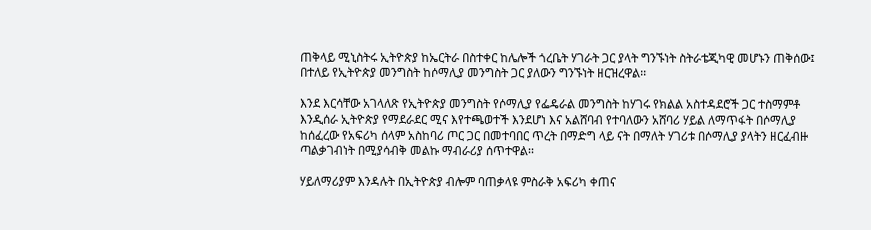ጠቅላይ ሚኒስትሩ ኢትዮጵያ ከኤርትራ በስተቀር ከሌሎች ጎረቤት ሃገራት ጋር ያላት ግንኙነት ስትራቴጂካዊ መሆኑን ጠቅሰው፤ በተለይ የኢትዮጵያ መንግስት ከሶማሊያ መንግስት ጋር ያለውን ግንኙነት ዘርዝረዋል፡፡

እንደ እርሳቸው አገላለጽ የኢትዮጵያ መንግስት የሶማሊያ የፌዴራል መንግስት ከሃገሩ የክልል አስተዳደሮች ጋር ተስማምቶ እንዲሰራ ኢትዮጵያ የማደራደር ሚና እየተጫወተች እንደሆነ እና አልሸባብ የተባለውን አሸባሪ ሃይል ለማጥፋት በሶማሊያ ከሰፈረው የአፍሪካ ሰላም አስከባሪ ጦር ጋር በመተባበር ጥረት በማድግ ላይ ናት በማለት ሃገሪቱ በሶማሊያ ያላትን ዘርፈብዙ ጣልቃገብነት በሚያሳብቅ መልኩ ማብራሪያ ሰጥተዋል፡፡

ሃይለማሪያም እንዳሉት በኢትዮጵያ ብሎም ባጠቃላዩ ምስራቅ አፍሪካ ቀጠና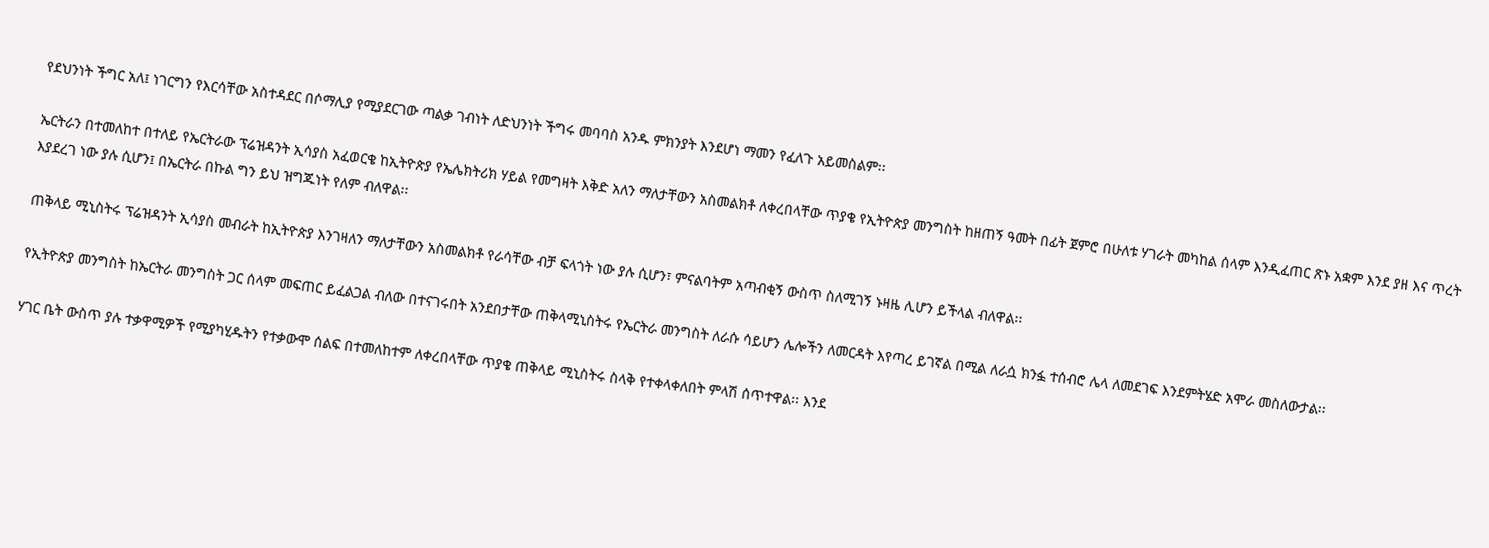የደህንነት ችግር አለ፤ ነገርግን የእርሳቸው አስተዳደር በሶማሊያ የሚያደርገው ጣልቃ ገብነት ለድህንነት ችግሩ መባባስ አንዱ ምክንያት እንደሆነ ማመን የፈለጉ አይመስልም፡፡

ኤርትራን በተመለከተ በተለይ የኤርትራው ፕሬዝዳንት ኢሳያስ አፈወርቄ ከኢትዮጵያ የኤሌክትሪክ ሃይል የመግዛት እቅድ አለን ማለታቸውን አስመልክቶ ለቀረበላቸው ጥያቄ የኢትዮጵያ መንግስት ከዘጠኝ ዓመት በፊት ጀምሮ በሁለቱ ሃገራት መካከል ሰላም እንዲፈጠር ጽኑ አቋም እንደ ያዘ እና ጥረት እያደረገ ነው ያሉ ሲሆን፤ በኤርትራ በኩል ግን ይህ ዝግጁነት የለም ብለዋል፡፡

ጠቅላይ ሚኒስትሩ ፕሬዝዳንት ኢሳያስ መብራት ከኢትዮጵያ እንገዛለን ማለታቸውን አስመልክቶ የራሳቸው ብቻ ፍላጎት ነው ያሉ ሲሆን፣ ምናልባትም አጣብቂኝ ውስጥ ስለሚገኝ ኑዛዜ ሊሆን ይችላል ብለዋል፡፡

የኢትዮጵያ መንግስት ከኤርትራ መንግስት ጋር ሰላም መፍጠር ይፈልጋል ብለው በተናገሩበት አንደበታቸው ጠቅላሚኒስትሩ የኤርትራ መንግስት ለራሱ ሳይሆን ሌሎችን ለመርዳት እየጣረ ይገኛል በሚል ለራሷ ክንፏ ተሰብሮ ሌላ ለመደገፍ እንደምትሄድ አሞራ መስለውታል፡፡

ሃገር ቤት ውስጥ ያሉ ተቃዋሚዎች የሚያካሂዱትን የተቃውሞ ሰልፍ በተመለከተም ለቀረበላቸው ጥያቄ ጠቅላይ ሚኒስትሩ ስላቅ የተቀላቀለበት ምላሽ ሰጥተዋል፡፡ እንደ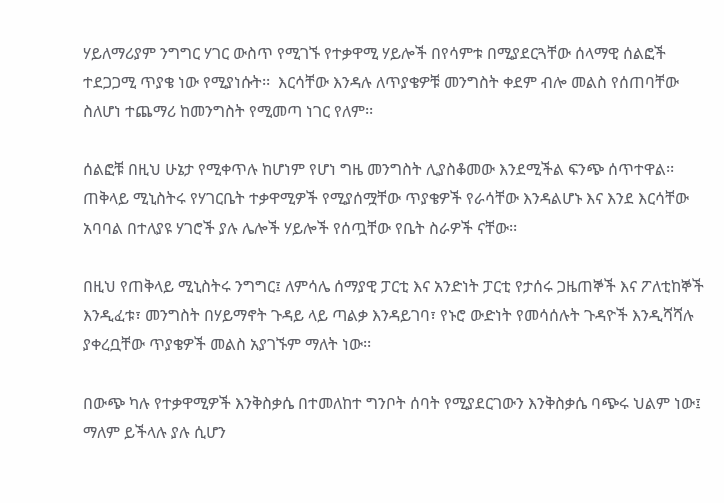ሃይለማሪያም ንግግር ሃገር ውስጥ የሚገኙ የተቃዋሚ ሃይሎች በየሳምቱ በሚያደርጓቸው ሰላማዊ ሰልፎች ተደጋጋሚ ጥያቄ ነው የሚያነሱት፡፡  እርሳቸው እንዳሉ ለጥያቄዎቹ መንግስት ቀደም ብሎ መልስ የሰጠባቸው ስለሆነ ተጨማሪ ከመንግስት የሚመጣ ነገር የለም፡፡

ሰልፎቹ በዚህ ሁኔታ የሚቀጥሉ ከሆነም የሆነ ግዜ መንግስት ሊያስቆመው እንደሚችል ፍንጭ ሰጥተዋል፡፡ ጠቅላይ ሚኒስትሩ የሃገርቤት ተቃዋሚዎች የሚያሰሟቸው ጥያቄዎች የራሳቸው እንዳልሆኑ እና እንደ እርሳቸው አባባል በተለያዩ ሃገሮች ያሉ ሌሎች ሃይሎች የሰጧቸው የቤት ስራዎች ናቸው፡፡

በዚህ የጠቅላይ ሚኒስትሩ ንግግር፤ ለምሳሌ ሰማያዊ ፓርቲ እና አንድነት ፓርቲ የታሰሩ ጋዜጠኞች እና ፖለቲከኞች እንዲፈቱ፣ መንግስት በሃይማኖት ጉዳይ ላይ ጣልቃ እንዳይገባ፣ የኑሮ ውድነት የመሳሰሉት ጉዳዮች እንዲሻሻሉ ያቀረቧቸው ጥያቄዎች መልስ አያገኙም ማለት ነው፡፡

በውጭ ካሉ የተቃዋሚዎች እንቅስቃሴ በተመለከተ ግንቦት ሰባት የሚያደርገውን እንቅስቃሴ ባጭሩ ህልም ነው፤ ማለም ይችላሉ ያሉ ሲሆን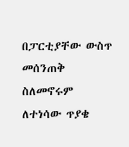በፓርቲያቸው ውስጥ መሰንጠቅ ስለመኖሩም ለተነሳው ጥያቄ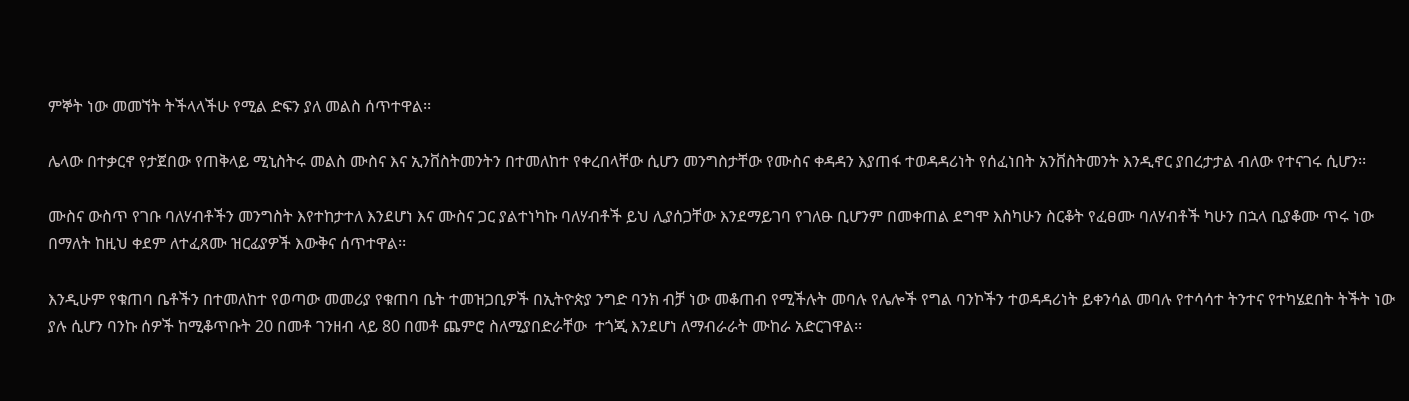ምኞት ነው መመኘት ትችላላችሁ የሚል ድፍን ያለ መልስ ሰጥተዋል፡፡

ሌላው በተቃርኖ የታጀበው የጠቅላይ ሚኒስትሩ መልስ ሙስና እና ኢንቨስትመንትን በተመለከተ የቀረበላቸው ሲሆን መንግስታቸው የሙስና ቀዳዳን እያጠፋ ተወዳዳሪነት የሰፈነበት አንቨስትመንት እንዲኖር ያበረታታል ብለው የተናገሩ ሲሆን፡፡

ሙስና ውስጥ የገቡ ባለሃብቶችን መንግስት እየተከታተለ እንደሆነ እና ሙስና ጋር ያልተነካኩ ባለሃብቶች ይህ ሊያሰጋቸው እንደማይገባ የገለፁ ቢሆንም በመቀጠል ደግሞ እስካሁን ስርቆት የፈፀሙ ባለሃብቶች ካሁን በኋላ ቢያቆሙ ጥሩ ነው በማለት ከዚህ ቀደም ለተፈጸሙ ዝርፊያዎች እውቅና ሰጥተዋል፡፡

እንዲሁም የቁጠባ ቤቶችን በተመለከተ የወጣው መመሪያ የቁጠባ ቤት ተመዝጋቢዎች በኢትዮጵያ ንግድ ባንክ ብቻ ነው መቆጠብ የሚችሉት መባሉ የሌሎች የግል ባንኮችን ተወዳዳሪነት ይቀንሳል መባሉ የተሳሳተ ትንተና የተካሄደበት ትችት ነው ያሉ ሲሆን ባንኩ ሰዎች ከሚቆጥቡት 20 በመቶ ገንዘብ ላይ 80 በመቶ ጨምሮ ስለሚያበድራቸው  ተጎጂ እንደሆነ ለማብራራት ሙከራ አድርገዋል፡፡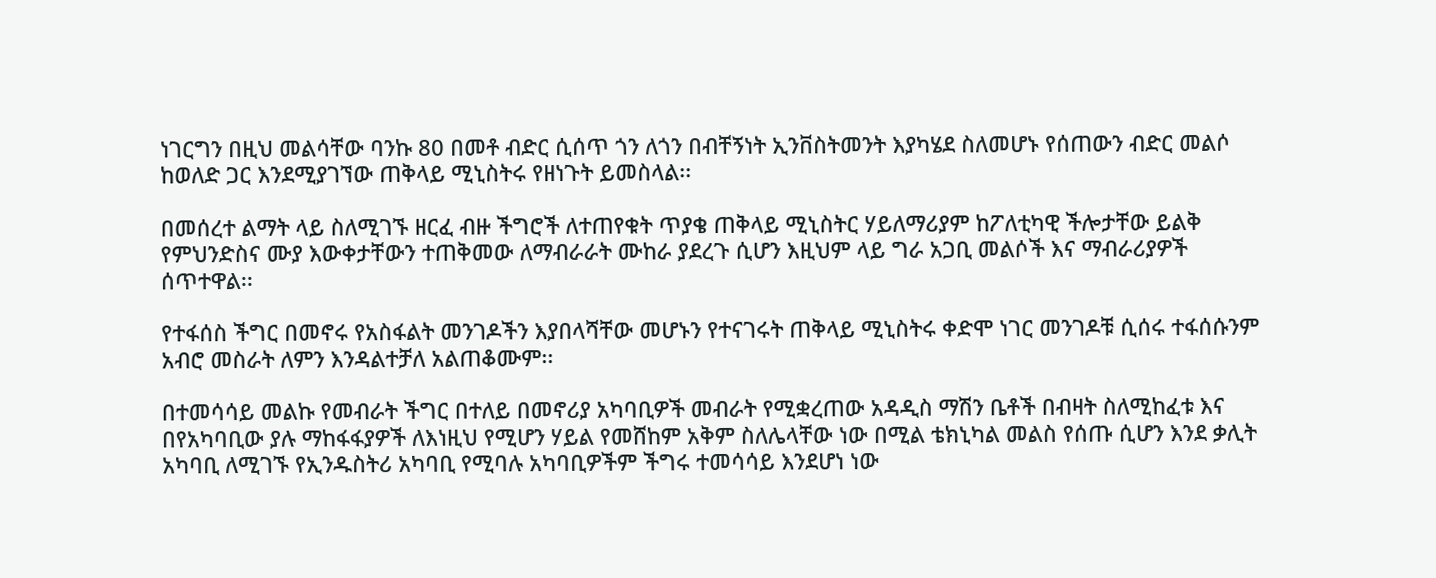ነገርግን በዚህ መልሳቸው ባንኩ 80 በመቶ ብድር ሲሰጥ ጎን ለጎን በብቸኝነት ኢንቨስትመንት እያካሄደ ስለመሆኑ የሰጠውን ብድር መልሶ ከወለድ ጋር እንደሚያገኘው ጠቅላይ ሚኒስትሩ የዘነጉት ይመስላል፡፡

በመሰረተ ልማት ላይ ስለሚገኙ ዘርፈ ብዙ ችግሮች ለተጠየቁት ጥያቄ ጠቅላይ ሚኒስትር ሃይለማሪያም ከፖለቲካዊ ችሎታቸው ይልቅ የምህንድስና ሙያ እውቀታቸውን ተጠቅመው ለማብራራት ሙከራ ያደረጉ ሲሆን እዚህም ላይ ግራ አጋቢ መልሶች እና ማብራሪያዎች ሰጥተዋል፡፡

የተፋሰስ ችግር በመኖሩ የአስፋልት መንገዶችን እያበላሻቸው መሆኑን የተናገሩት ጠቅላይ ሚኒስትሩ ቀድሞ ነገር መንገዶቹ ሲሰሩ ተፋሰሱንም አብሮ መስራት ለምን እንዳልተቻለ አልጠቆሙም፡፡

በተመሳሳይ መልኩ የመብራት ችግር በተለይ በመኖሪያ አካባቢዎች መብራት የሚቋረጠው አዳዲስ ማሽን ቤቶች በብዛት ስለሚከፈቱ እና በየአካባቢው ያሉ ማከፋፋያዎች ለእነዚህ የሚሆን ሃይል የመሸከም አቅም ስለሌላቸው ነው በሚል ቴክኒካል መልስ የሰጡ ሲሆን እንደ ቃሊት አካባቢ ለሚገኙ የኢንዱስትሪ አካባቢ የሚባሉ አካባቢዎችም ችግሩ ተመሳሳይ እንደሆነ ነው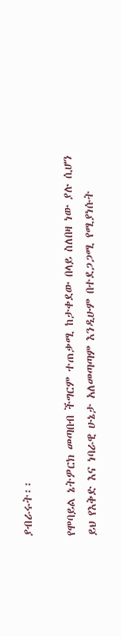ያብራሩት፡፡

የሞባይል ኔትዎርክ መጣበብ ችግርም ተጠቃሚ ከታቀደው በላይ ስለበዛ ነው ያሉ ሲሆን ይህ የእቅድ እና ነባራዊ ሁኔታ አለመጣጣም እንዲሁም በተደጋጋሚ የሚያነሱት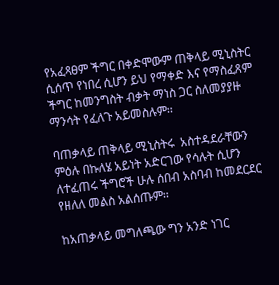የአፈጻፀም ችግር በቀድሞውም ጠቅላይ ሚኒስትር ሲሰጥ የነበረ ሲሆን ይህ የማቀድ እና የማስፈጸም ችግር ከመንግስት ብቃት ማነስ ጋር ስለመያያዙ ማንሳት የፈለጉ አይመስሉም፡፡

ባጠቃላይ ጠቅላይ ሚኒስትሩ  አስተዳደራቸውን ምዕሉ በኩለሄ አይነት አድርገው የሳሉት ሲሆን ለተፈጠሩ ችግሮች ሁሉ ሰበብ አስባብ ከመደርደር የዘለለ መልስ አልሰጡም፡፡

ከአጠቃላይ መግለጫው ግን አንድ ነገር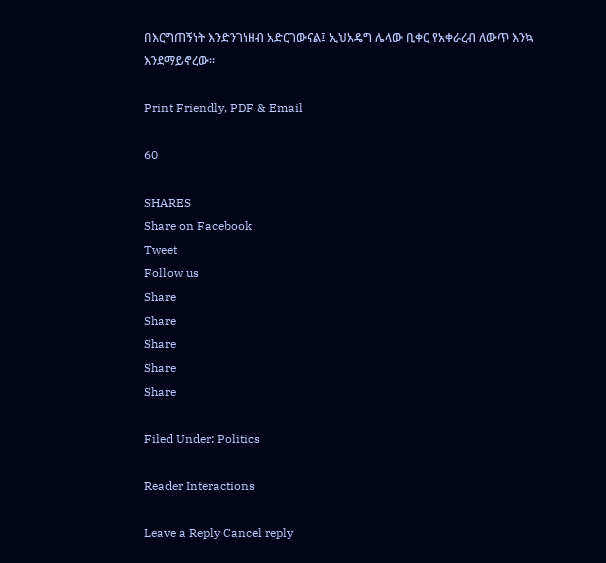በእርግጠኝነት እንድንገነዘብ አድርገውናል፤ ኢህአዴግ ሌላው ቢቀር የአቀራረብ ለውጥ እንኳ እንደማይኖረው፡፡

Print Friendly, PDF & Email

60

SHARES
Share on Facebook
Tweet
Follow us
Share
Share
Share
Share
Share

Filed Under: Politics

Reader Interactions

Leave a Reply Cancel reply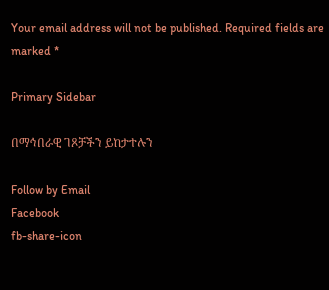Your email address will not be published. Required fields are marked *

Primary Sidebar

በማኅበራዊ ገጾቻችን ይከታተሉን

Follow by Email
Facebook
fb-share-icon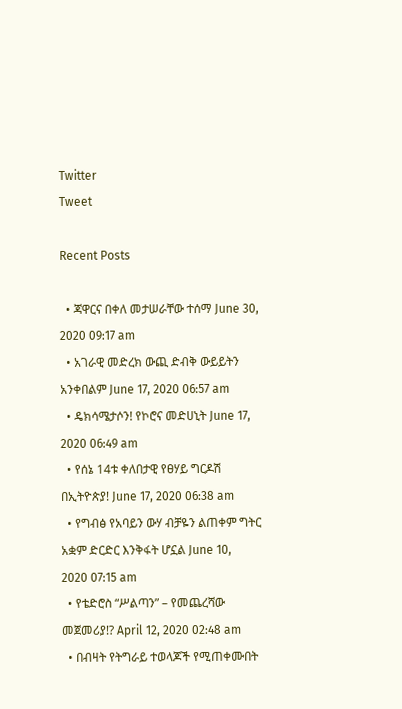Twitter
Tweet

Recent Posts

  • ጃዋርና በቀለ መታሠራቸው ተሰማ June 30, 2020 09:17 am
  • አገራዊ መድረክ ውጪ ድብቅ ውይይትን አንቀበልም June 17, 2020 06:57 am
  • ዴክሳሜታሶን! የኮሮና መድሀኒት June 17, 2020 06:49 am
  • የሰኔ 14ቱ ቀለበታዊ የፀሃይ ግርዶሽ በኢትዮጵያ! June 17, 2020 06:38 am
  • የግብፅ የአባይን ውሃ ብቻዬን ልጠቀም ግትር አቋም ድርድር እንቅፋት ሆኗል June 10, 2020 07:15 am
  • የቴድሮስ “ሥልጣን” – የመጨረሻው መጀመሪያ!? April 12, 2020 02:48 am
  • በብዛት የትግራይ ተወላጆች የሚጠቀሙበት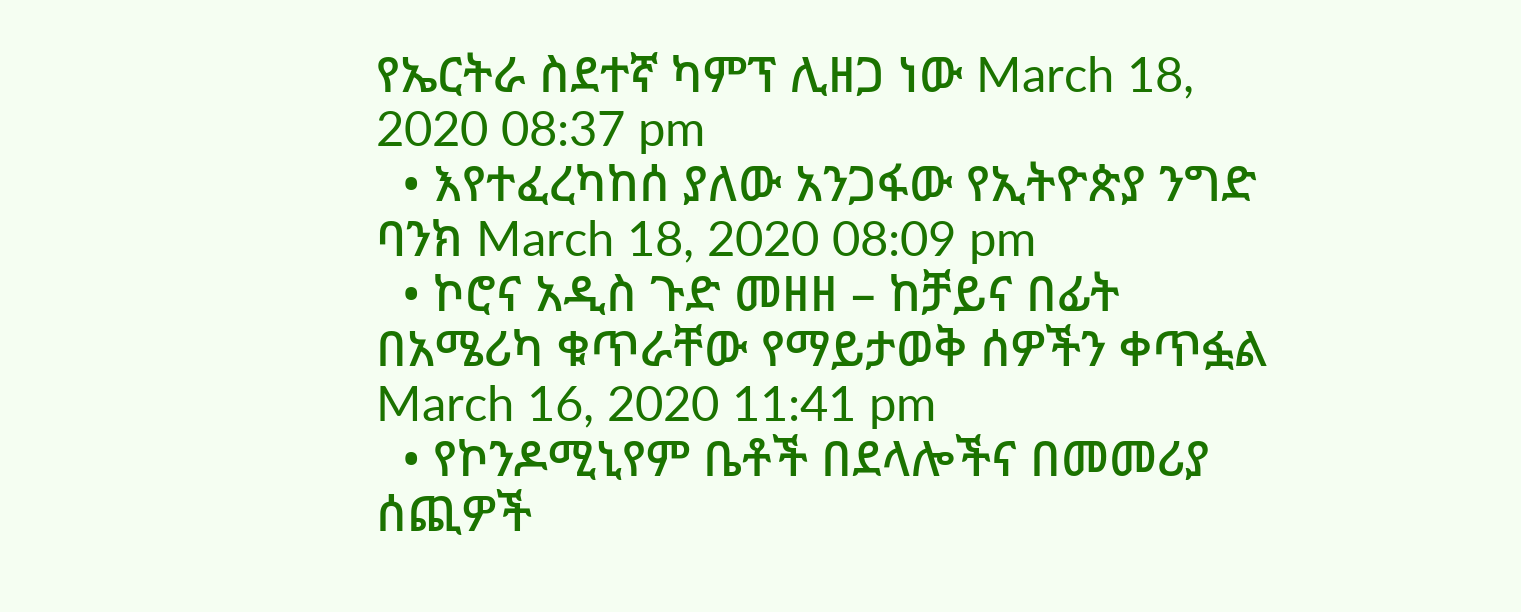የኤርትራ ስደተኛ ካምፕ ሊዘጋ ነው March 18, 2020 08:37 pm
  • እየተፈረካከሰ ያለው አንጋፋው የኢትዮጵያ ንግድ ባንክ March 18, 2020 08:09 pm
  • ኮሮና አዲስ ጉድ መዘዘ – ከቻይና በፊት በአሜሪካ ቁጥራቸው የማይታወቅ ሰዎችን ቀጥፏል March 16, 2020 11:41 pm
  • የኮንዶሚኒየም ቤቶች በደላሎችና በመመሪያ ሰጪዎች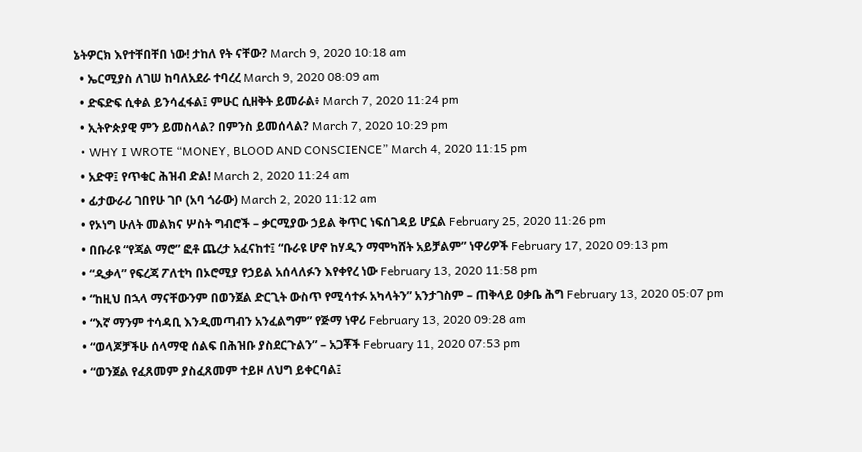ኔትዎርክ እየተቸበቸበ ነው! ታከለ የት ናቸው? March 9, 2020 10:18 am
  • ኤርሚያስ ለገሠ ከባለአደራ ተባረረ March 9, 2020 08:09 am
  • ድፍድፍ ሲቀል ይንሳፈፋል፤ ምሁር ሲዘቅት ይመራል፥ March 7, 2020 11:24 pm
  • ኢትዮጵያዊ ምን ይመስላል? በምንስ ይመሰላል? March 7, 2020 10:29 pm
  • WHY I WROTE “MONEY, BLOOD AND CONSCIENCE” March 4, 2020 11:15 pm
  • አድዋ፤ የጥቁር ሕዝብ ድል! March 2, 2020 11:24 am
  • ፊታውራሪ ገበየሁ ገቦ (አባ ጎራው) March 2, 2020 11:12 am
  • የኦነግ ሁለት መልክና ሦስት ግብሮች – ቃርሚያው ኃይል ቅጥር ነፍሰገዳይ ሆኗል February 25, 2020 11:26 pm
  • በቡራዩ “የጃል ማሮ” ፎቶ ጨረታ አፈናከተ፤ “ቡራዩ ሆኖ ከሃዲን ማሞካሸት አይቻልም” ነዋሪዎች February 17, 2020 09:13 pm
  • “ዲቃላ” የፍረጃ ፖለቲካ በኦሮሚያ የኃይል አሰላለፉን እየቀየረ ነው February 13, 2020 11:58 pm
  • “ከዚህ በኋላ ማናቸውንም በወንጀል ድርጊት ውስጥ የሚሳተፉ አካላትን” አንታገስም – ጠቅላይ ዐቃቤ ሕግ February 13, 2020 05:07 pm
  • “እኛ ማንም ተሳዳቢ እንዲመጣብን አንፈልግም” የጅማ ነዋሪ February 13, 2020 09:28 am
  • “ወላጆቻችሁ ሰላማዊ ሰልፍ በሕዝቡ ያስደርጉልን” – አጋቾች February 11, 2020 07:53 pm
  • “ወንጀል የፈጸመም ያስፈጸመም ተይዞ ለህግ ይቀርባል፤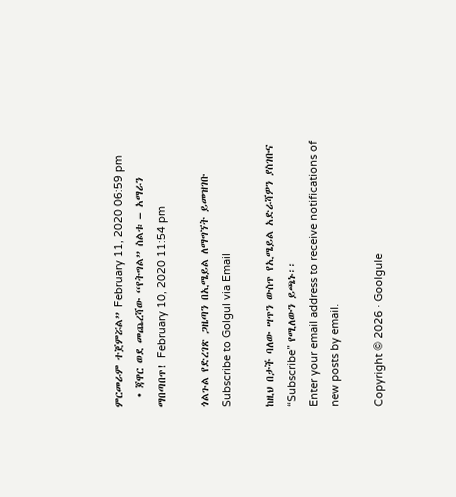ምርመራም ተጀምሯል” February 11, 2020 06:59 pm
  • ጃዋር ወደ መጨረሻው “የትግል” ስልቱ – አማራን ማበጣበጥ! February 10, 2020 11:54 pm

ጎልጉል የድረገጽ ጋዜጣን በኢሜይል ለማግኘት ይመዝገቡ Subscribe to Golgul via Email

ከዚህ በታች ባለው ሣጥን ውስጥ የኢሜይል አድራሻዎን ያስገቡና “Subscribe” የሚለውን ይጫኑ፡፡
Enter your email address to receive notifications of new posts by email.

Copyright © 2026 · Goolgule